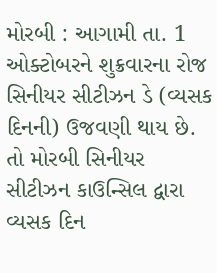મોરબી : આગામી તા. 1 ઓક્ટોબરને શુક્રવારના રોજ સિનીયર સીટીઝન ડે (વ્યસક દિનની) ઉજવણી થાય છે. તો મોરબી સિનીયર સીટીઝન કાઉન્સિલ દ્વારા વ્યસક દિન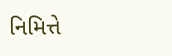નિમિત્તે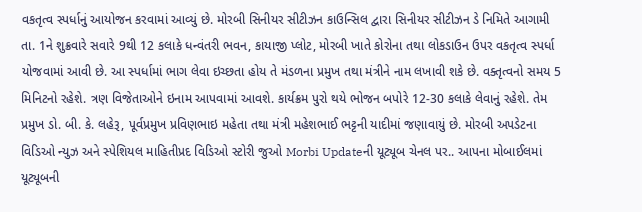વકતૃત્વ સ્પર્ધાનું આયોજન કરવામાં આવ્યું છે. મોરબી સિનીયર સીટીઝન કાઉન્સિલ દ્વારા સિનીયર સીટીઝન ડે નિમિતે આગામી તા. 1ને શુક્રવારે સવારે 9થી 12 કલાકે ધન્વંતરી ભવન, કાયાજી પ્લોટ, મોરબી ખાતે કોરોના તથા લોકડાઉન ઉપર વકતૃત્વ સ્પર્ધા યોજવામાં આવી છે. આ સ્પર્ધામાં ભાગ લેવા ઇચ્છતા હોય તે મંડળના પ્રમુખ તથા મંત્રીને નામ લખાવી શકે છે. વક્તૃત્વનો સમય 5 મિનિટનો રહેશે. ત્રણ વિજેતાઓને ઇનામ આપવામાં આવશે. કાર્યક્રમ પુરો થયે ભોજન બપોરે 12-30 કલાકે લેવાનું રહેશે. તેમ પ્રમુખ ડો. બી. કે. લહેરૂ, પૂર્વપ્રમુખ પ્રવિણભાઇ મહેતા તથા મંત્રી મહેશભાઈ ભટ્ટની યાદીમાં જણાવાયું છે. મોરબી અપડેટના વિડિઓ ન્યુઝ અને સ્પેશિયલ માહિતીપ્રદ વિડિઓ સ્ટોરી જુઓ Morbi Updateની યૂટ્યૂબ ચેનલ પર.. આપના મોબાઈલમાં યૂટ્યૂબની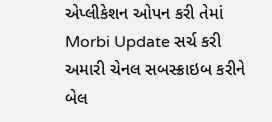એપ્લીકેશન ઓપન કરી તેમાં Morbi Update સર્ચ કરી અમારી ચેનલ સબસ્ક્રાઇબ કરીને બેલ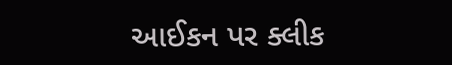આઈકન પર ક્લીક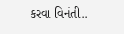કરવા વિનંતી..